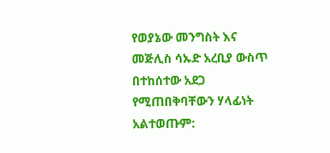የወያኔው መንግስት እና መጅሊስ ሳኡድ አረቢያ ውስጥ በተከሰተው አደጋ የሚጠበቅባቸውን ሃላፊነት አልተወጡም: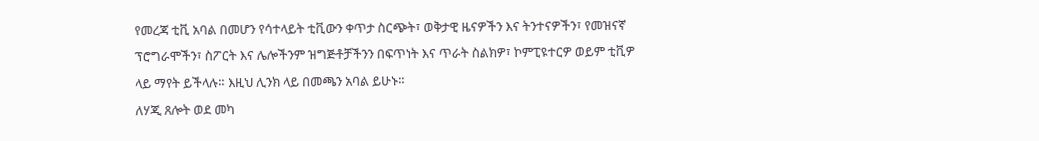የመረጃ ቲቪ አባል በመሆን የሳተላይት ቲቪውን ቀጥታ ስርጭት፣ ወቅታዊ ዜናዎችን እና ትንተናዎችን፣ የመዝናኛ ፕሮግራሞችን፣ ስፖርት እና ሌሎችንም ዝግጅቶቻችንን በፍጥነት እና ጥራት ስልክዎ፣ ኮምፒዩተርዎ ወይም ቲቪዎ ላይ ማየት ይችላሉ። እዚህ ሊንክ ላይ በመጫን አባል ይሁኑ።
ለሃጂ ጸሎት ወደ መካ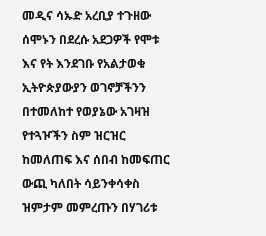መዲና ሳኡድ አረቢያ ተጉዘው ሰሞኑን በደረሱ አደጋዎች የሞቱ እና የት እንደገቡ የአልታወቁ ኢትዮጵያውያን ወገኖቻችንን በተመለከተ የወያኔው አገዛዝ የተጓዦችን ስም ዝርዝር ከመለጠፍ እና ሰበብ ከመፍጠር ውጪ ካለበት ሳይንቀሳቀስ ዝምታም መምረጡን በሃገሪቱ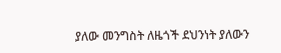ያለው መንግስት ለዜጎች ደህንነት ያለውን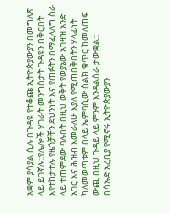አቋም ያሳያል ሲሉ በጉዳዩ የተቆጩ ኢትዮጵያውያን በመግለጽ ላይ ይገኛሉ::የሌሎች ሃገራት መንግስታት ጉዳዩን በቅርበት እየተከታተሉ የዜጎቻቸን ደህንነት እና የጠፉትን በማፈላለግ ስራ ላይ ተጠምደው ባሉበት በዚህ ወቅት የወያኔው አገዛዝ አንድ አገር እና ሕዝብ እመራለሁ እያለ የሚጠበቅበትን ሃላፊነት ካለመወጣቱም በላይ ኤምባሲው ስልክ ቁጥር ከመለጠፍ ውጪ በዚህ ጉዳይ ላይ ምንም እንዳልሰራ ታውቋል::
በሳኡድ አረቢያ የሚኖሩ ኢትዮጵያውያን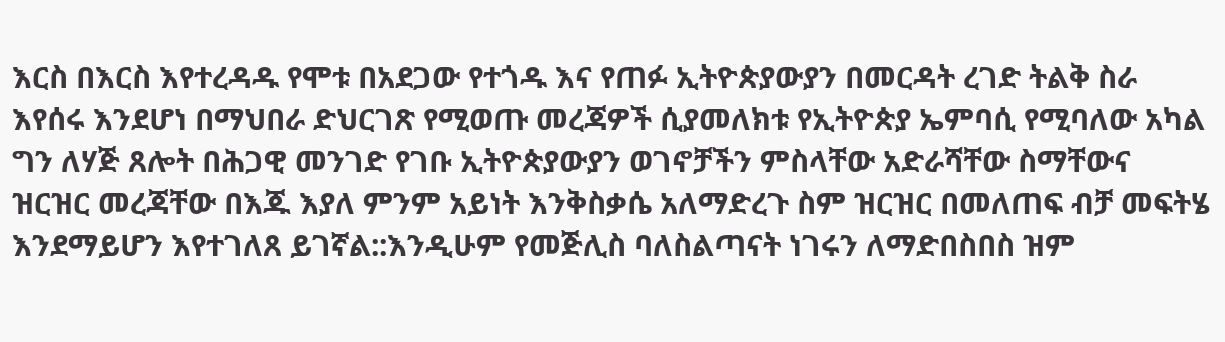እርስ በእርስ እየተረዳዱ የሞቱ በአደጋው የተጎዱ እና የጠፉ ኢትዮጵያውያን በመርዳት ረገድ ትልቅ ስራ እየሰሩ እንደሆነ በማህበራ ድህርገጽ የሚወጡ መረጃዎች ሲያመለክቱ የኢትዮጵያ ኤምባሲ የሚባለው አካል ግን ለሃጅ ጸሎት በሕጋዊ መንገድ የገቡ ኢትዮጵያውያን ወገኖቻችን ምስላቸው አድራሻቸው ስማቸውና ዝርዝር መረጃቸው በእጁ እያለ ምንም አይነት እንቅስቃሴ አለማድረጉ ስም ዝርዝር በመለጠፍ ብቻ መፍትሄ እንደማይሆን እየተገለጸ ይገኛል::እንዲሁም የመጅሊስ ባለስልጣናት ነገሩን ለማድበስበስ ዝም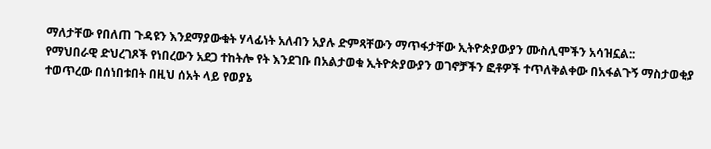ማለታቸው የበለጠ ጉዳዩን እንደማያውቁት ሃላፊነት አለብን አያሉ ድምጻቸውን ማጥፋታቸው ኢትዮጵያውያን ሙስሊሞችን አሳዝኗል::
የማህበራዊ ድህረገጾች የነበረውን አደጋ ተከትሎ የት እንደገቡ በአልታወቁ ኢትዮጵያውያን ወገኖቻችን ፎቶዎች ተጥለቅልቀው በአፋልጉኝ ማስታወቂያ ተወጥረው በሰነበቱበት በዚህ ሰአት ላይ የወያኔ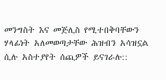መንግስት እና መጅሊስ የሚተበቅባቸውን ሃላፊነት አለመወጣታቸው ሕዝብን አሳዝኗል ሲሉ አስተያየት ሰጪዎች ይናገራሉ::